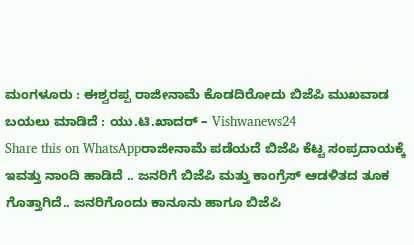ಮಂಗಳೂರು : ಈಶ್ವರಪ್ಪ ರಾಜೀನಾಮೆ ಕೊಡದಿರೋದು ಬಿಜೆಪಿ ಮುಖವಾಡ ಬಯಲು ಮಾಡಿದೆ : ಯು.ಟಿ.ಖಾದರ್ – Vishwanews24
Share this on WhatsAppರಾಜೀನಾಮೆ ಪಡೆಯದೆ ಬಿಜೆಪಿ ಕೆಟ್ಟ ಸಂಪ್ರದಾಯಕ್ಕೆ ಇವತ್ತು ನಾಂದಿ ಹಾಡಿದೆ .. ಜನರಿಗೆ ಬಿಜೆಪಿ ಮತ್ತು ಕಾಂಗ್ರೆಸ್ ಆಡಳಿತದ ತೂಕ ಗೊತ್ತಾಗಿದೆ.. ಜನರಿಗೊಂದು ಕಾನೂನು ಹಾಗೂ ಬಿಜೆಪಿ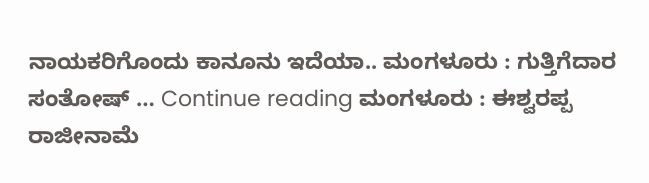ನಾಯಕರಿಗೊಂದು ಕಾನೂನು ಇದೆಯಾ.. ಮಂಗಳೂರು : ಗುತ್ತಿಗೆದಾರ ಸಂತೋಷ್ … Continue reading ಮಂಗಳೂರು : ಈಶ್ವರಪ್ಪ ರಾಜೀನಾಮೆ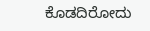ಕೊಡದಿರೋದು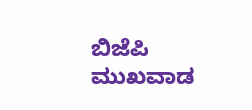ಬಿಜೆಪಿ ಮುಖವಾಡ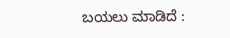ಬಯಲು ಮಾಡಿದೆ :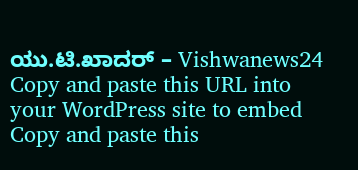ಯು.ಟಿ.ಖಾದರ್ – Vishwanews24
Copy and paste this URL into your WordPress site to embed
Copy and paste this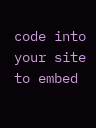code into your site to embed